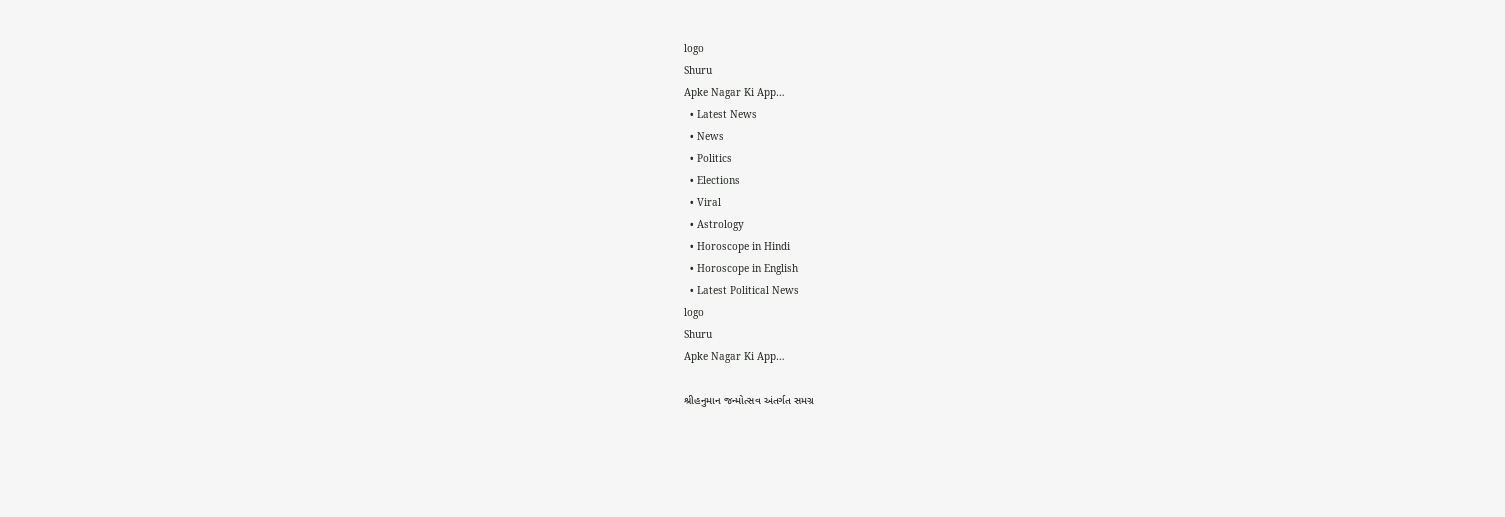logo
Shuru
Apke Nagar Ki App…
  • Latest News
  • News
  • Politics
  • Elections
  • Viral
  • Astrology
  • Horoscope in Hindi
  • Horoscope in English
  • Latest Political News
logo
Shuru
Apke Nagar Ki App…

શ્રીહનુમાન જન્મોત્સવ અંતર્ગત સમગ્ર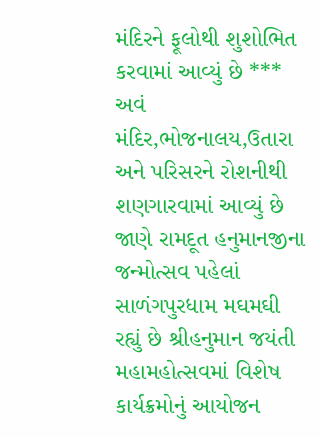મંદિરને ફૂલોથી શુશોભિત કરવામાં આવ્યું છે *** અવં મંદિર,ભોજનાલય,ઉતારા અને પરિસરને રોશનીથી શણગારવામાં આવ્યું છે જાણે રામદૂત હનુમાનજીના જન્મોત્સવ પહેલાં સાળંગપુરધામ મઘમઘી રહ્યું છે શ્રીહનુમાન જયંતી મહામહોત્સવમાં વિશેષ કાર્યક્રમોનું આયોજન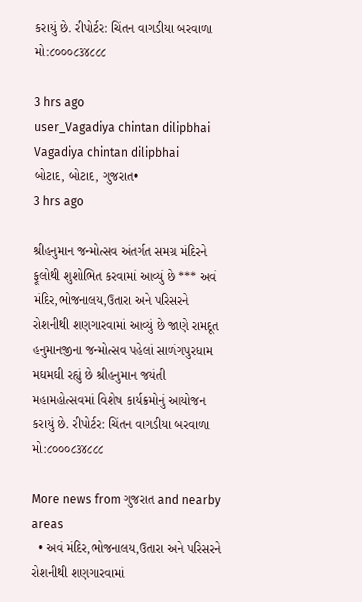કરાયું છે. રીપોર્ટર: ચિંતન વાગડીયા બરવાળા મો:૮૦૦૦૮૩૪૮૮૮

3 hrs ago
user_Vagadiya chintan dilipbhai
Vagadiya chintan dilipbhai
બોટાદ, બોટાદ, ગુજરાત•
3 hrs ago

શ્રીહનુમાન જન્મોત્સવ અંતર્ગત સમગ્ર મંદિરને ફૂલોથી શુશોભિત કરવામાં આવ્યું છે *** અવં મંદિર,ભોજનાલય,ઉતારા અને પરિસરને રોશનીથી શણગારવામાં આવ્યું છે જાણે રામદૂત હનુમાનજીના જન્મોત્સવ પહેલાં સાળંગપુરધામ મઘમઘી રહ્યું છે શ્રીહનુમાન જયંતી મહામહોત્સવમાં વિશેષ કાર્યક્રમોનું આયોજન કરાયું છે. રીપોર્ટર: ચિંતન વાગડીયા બરવાળા મો:૮૦૦૦૮૩૪૮૮૮

More news from ગુજરાત and nearby areas
  • અવં મંદિર,ભોજનાલય,ઉતારા અને પરિસરને રોશનીથી શણગારવામાં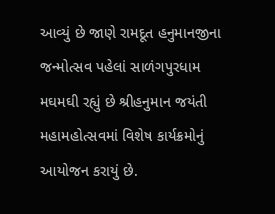આવ્યું છે જાણે રામદૂત હનુમાનજીના જન્મોત્સવ પહેલાં સાળંગપુરધામ મઘમઘી રહ્યું છે શ્રીહનુમાન જયંતી મહામહોત્સવમાં વિશેષ કાર્યક્રમોનું આયોજન કરાયું છે.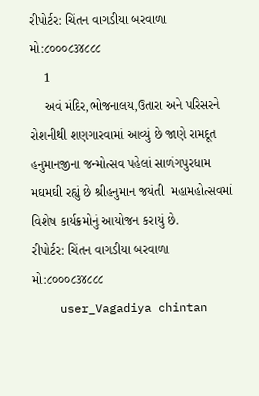રીપોર્ટર: ચિંતન વાગડીયા બરવાળા મો:૮૦૦૦૮૩૪૮૮૮
    1
    અવં મંદિર,ભોજનાલય,ઉતારા અને પરિસરને રોશનીથી શણગારવામાં આવ્યું છે જાણે રામદૂત હનુમાનજીના જન્મોત્સવ પહેલાં સાળંગપુરધામ મઘમઘી રહ્યું છે શ્રીહનુમાન જયંતી  મહામહોત્સવમાં વિશેષ કાર્યક્રમોનું આયોજન કરાયું છે.
રીપોર્ટર: ચિંતન વાગડીયા બરવાળા
મો:૮૦૦૦૮૩૪૮૮૮
    user_Vagadiya chintan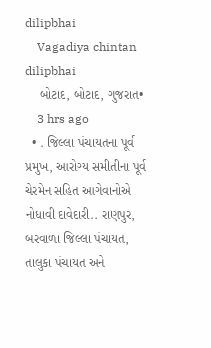dilipbhai
    Vagadiya chintan dilipbhai
    બોટાદ, બોટાદ, ગુજરાત•
    3 hrs ago
  • . જિલ્લા પંચાયતના પૂર્વ પ્રમુખ, આરોગ્ય સમીતીના પૂર્વ ચેરમેન સહિત આગેવાનોએ નોધાવી દાવેદારી.. રાણપુર, બરવાળા જિલ્લા પંચાયત, તાલુકા પંચાયત અને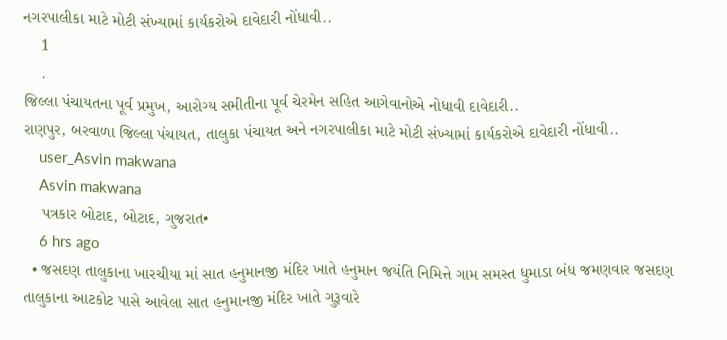નગરપાલીકા માટે મોટી સંખ્યામાં કાર્યકરોએ દાવેદારી નોંધાવી..
    1
    .
જિલ્લા પંચાયતના પૂર્વ પ્રમુખ, આરોગ્ય સમીતીના પૂર્વ ચેરમેન સહિત આગેવાનોએ નોધાવી દાવેદારી..
રાણપુર, બરવાળા જિલ્લા પંચાયત, તાલુકા પંચાયત અને નગરપાલીકા માટે મોટી સંખ્યામાં કાર્યકરોએ દાવેદારી નોંધાવી..
    user_Asvin makwana
    Asvin makwana
    પત્રકાર બોટાદ, બોટાદ, ગુજરાત•
    6 hrs ago
  • જસદણ તાલુકાના ખારચીયા માં સાત હનુમાનજી મંદિર ખાતે હનુમાન જયંતિ નિમિત્તે ગામ સમસ્ત ધુમાડા બંધ જમણવાર જસદણ તાલુકાના આટકોટ પાસે આવેલા સાત હનુમાનજી મંદિર ખાતે ગુરૂવારે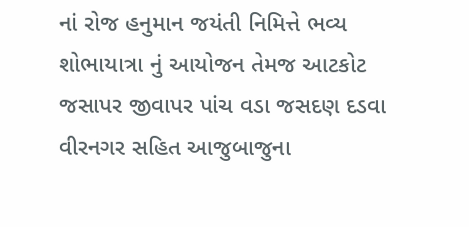નાં રોજ હનુમાન જયંતી નિમિત્તે ભવ્ય શોભાયાત્રા નું આયોજન તેમજ આટકોટ જસાપર જીવાપર પાંચ વડા જસદણ દડવા વીરનગર સહિત આજુબાજુના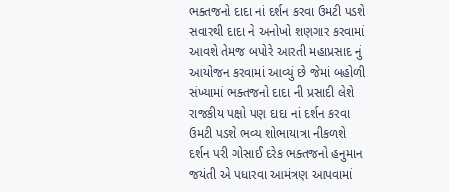ભક્તજનો દાદા નાં દર્શન કરવા ઉમટી પડશે સવારથી દાદા ને અનોખો શણગાર કરવામાં આવશે તેમજ બપોરે આરતી મહાપ્રસાદ નું આયોજન કરવામાં આવ્યું છે જેમાં બહોળી સંખ્યામાં ભક્તજનો દાદા ની પ્રસાદી લેશે રાજકીય પક્ષો પણ દાદા નાં દર્શન કરવા ઉમટી પડશે ભવ્ય શોભાયાત્રા નીકળશે દર્શન પરી ગોસાઈ દરેક ભક્તજનો હનુમાન જયંતી એ પધારવા આમંત્રણ આપવામાં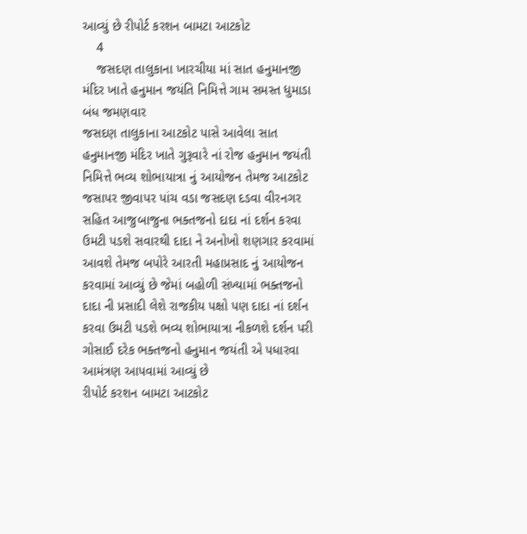આવ્યું છે રીપોર્ટ કરશન બામટા આટકોટ
    4
    જસદણ તાલુકાના ખારચીયા માં સાત હનુમાનજી મંદિર ખાતે હનુમાન જયંતિ નિમિત્તે ગામ સમસ્ત ધુમાડા બંધ જમણવાર
જસદણ તાલુકાના આટકોટ પાસે આવેલા સાત હનુમાનજી મંદિર ખાતે ગુરૂવારે નાં રોજ હનુમાન જયંતી નિમિત્તે ભવ્ય શોભાયાત્રા નું આયોજન તેમજ આટકોટ જસાપર જીવાપર પાંચ વડા જસદણ દડવા વીરનગર સહિત આજુબાજુના ભક્તજનો દાદા નાં દર્શન કરવા ઉમટી પડશે સવારથી દાદા ને અનોખો શણગાર કરવામાં આવશે તેમજ બપોરે આરતી મહાપ્રસાદ નું આયોજન કરવામાં આવ્યું છે જેમાં બહોળી સંખ્યામાં ભક્તજનો દાદા ની પ્રસાદી લેશે રાજકીય પક્ષો પણ દાદા નાં દર્શન કરવા ઉમટી પડશે ભવ્ય શોભાયાત્રા નીકળશે દર્શન પરી ગોસાઈ દરેક ભક્તજનો હનુમાન જયંતી એ પધારવા આમંત્રણ આપવામાં આવ્યું છે
રીપોર્ટ કરશન બામટા આટકોટ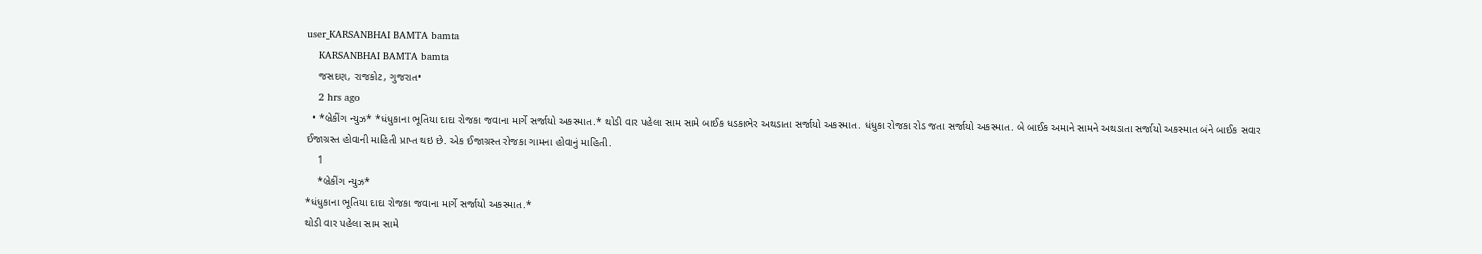user_KARSANBHAI BAMTA bamta
    KARSANBHAI BAMTA bamta
    જસદણ, રાજકોટ, ગુજરાત•
    2 hrs ago
  • *બ્રેકીંગ ન્યુઝ* *ધંધુકાના ભૂતિયા દાદા રોજકા જવાના માર્ગે સર્જાયો અકસ્માત.* થોડી વાર પહેલા સામ સામે બાઈક ધડકાભેર અથડાતા સર્જાયો અકસ્માત. ધંધુકા રોજકા રોડ જતા સર્જાયો અકસ્માત. બે બાઈક અમાને સામને અથડાતા સર્જાયો અકસ્માત બંને બાઈક સવાર ઈજાગ્રસ્ત હોવાની માહિતી પ્રાપ્ત થઇ છે. એક ઈજાગ્રસ્ત રોજકા ગામના હોવાનું માહિતી.
    1
    *બ્રેકીંગ ન્યુઝ*
*ધંધુકાના ભૂતિયા દાદા રોજકા જવાના માર્ગે સર્જાયો અકસ્માત.*
થોડી વાર પહેલા સામ સામે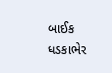બાઈક ધડકાભેર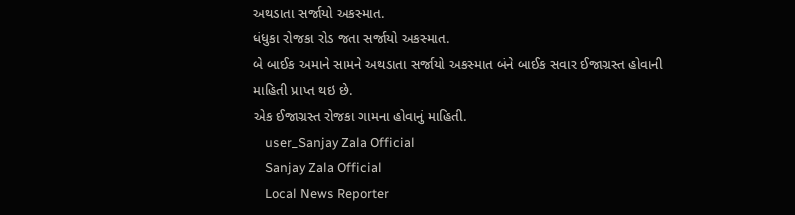અથડાતા સર્જાયો અકસ્માત.
ધંધુકા રોજકા રોડ જતા સર્જાયો અકસ્માત.
બે બાઈક અમાને સામને અથડાતા સર્જાયો અકસ્માત બંને બાઈક સવાર ઈજાગ્રસ્ત હોવાની માહિતી પ્રાપ્ત થઇ છે.
એક ઈજાગ્રસ્ત રોજકા ગામના હોવાનું માહિતી.
    user_Sanjay Zala Official
    Sanjay Zala Official
    Local News Reporter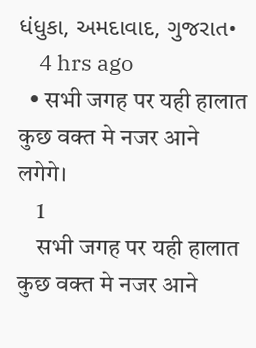ધંધુકા, અમદાવાદ, ગુજરાત•
    4 hrs ago
  • सभी जगह पर यही हालात कुछ वक्त मे नजर आने लगेगे।
    1
    सभी जगह पर यही हालात कुछ वक्त मे नजर आने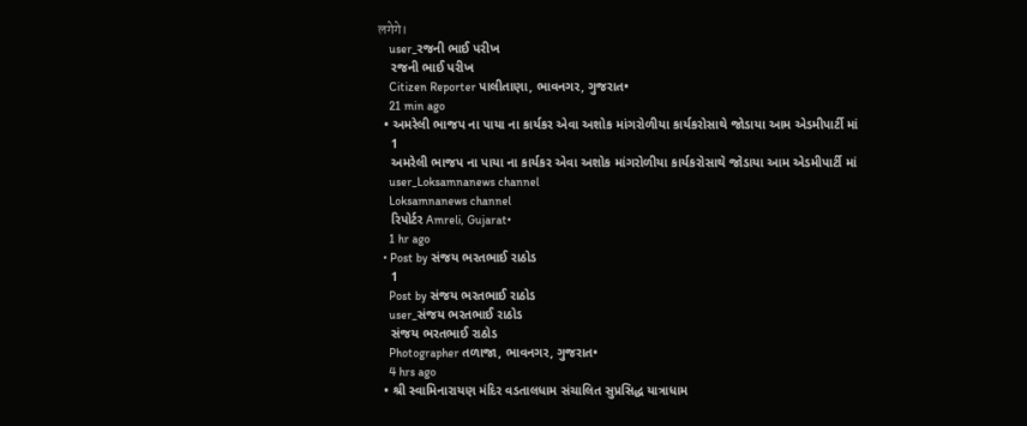लगेगे।
    user_રજની ભાઈ પરીખ
    રજની ભાઈ પરીખ
    Citizen Reporter પાલીતાણા, ભાવનગર, ગુજરાત•
    21 min ago
  • અમરેલી ભાજપ ના પાયા ના કાર્યકર એવા અશોક માંગરોળીયા કાર્યકરોસાથે જોડાયા આમ એડમીપાર્ટી માં
    1
    અમરેલી ભાજપ ના પાયા ના કાર્યકર એવા અશોક માંગરોળીયા કાર્યકરોસાથે જોડાયા આમ એડમીપાર્ટી માં
    user_Loksamnanews channel
    Loksamnanews channel
    રિપોર્ટર Amreli, Gujarat•
    1 hr ago
  • Post by સંજય ભરતભાઈ રાઠોડ
    1
    Post by સંજય ભરતભાઈ રાઠોડ
    user_સંજય ભરતભાઈ રાઠોડ
    સંજય ભરતભાઈ રાઠોડ
    Photographer તળાજા, ભાવનગર, ગુજરાત•
    4 hrs ago
  • શ્રી સ્વામિનારાયણ મંદિર વડતાલધામ સંચાલિત સુપ્રસિદ્ધ યાત્રાધામ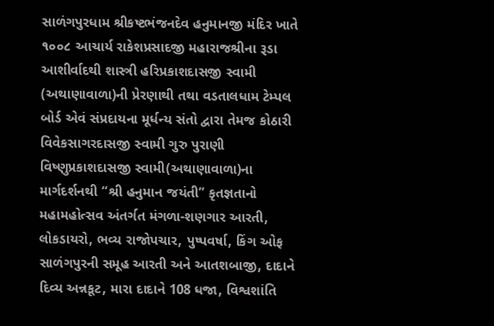સાળંગપુરધામ શ્રીકષ્ટભંજનદેવ હનુમાનજી મંદિર ખાતે ૧૦૦૮ આચાર્ય રાકેશપ્રસાદજી મહારાજશ્રીના રૂડા આશીર્વાદથી શાસ્ત્રી હરિપ્રકાશદાસજી સ્વામી (અથાણાવાળા)ની પ્રેરણાથી તથા વડતાલધામ ટેમ્પલ બોર્ડ એવં સંપ્રદાયના મૂર્ધન્ય સંતો દ્વારા તેમજ કોઠારી વિવેકસાગરદાસજી સ્વામી ગુરુ પુરાણી વિષ્ણુપ્રકાશદાસજી સ્વામી(અથાણાવાળા)ના માર્ગદર્શનથી “શ્રી હનુમાન જયંતી” કૃતજ્ઞતાનો મહામહોત્સવ અંતર્ગત મંગળા-શણગાર આરતી, લોકડાયરો, ભવ્ય રાજોપચાર, પુષ્પવર્ષા, કિંગ ઓફ સાળંગપુરની સમૂહ આરતી અને આતશબાજી, દાદાને દિવ્ય અન્નકૂટ, મારા દાદાને 108 ધજા, વિશ્વશાંતિ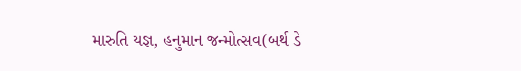મારુતિ યજ્ઞ, હનુમાન જન્મોત્સવ(બર્થ ડે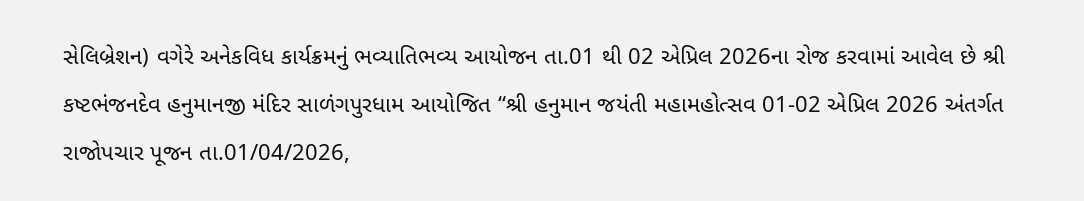સેલિબ્રેશન) વગેરે અનેકવિધ કાર્યક્રમનું ભવ્યાતિભવ્ય આયોજન તા.01 થી 02 એપ્રિલ 2026ના રોજ કરવામાં આવેલ છે‌ શ્રી કષ્ટભંજનદેવ હનુમાનજી મંદિર સાળંગપુરધામ આયોજિત “શ્રી હનુમાન જયંતી મહામહોત્સવ 01-02 એપ્રિલ 2026 અંતર્ગત રાજોપચાર પૂજન તા.01/04/2026,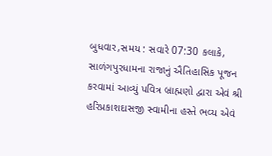બુધવાર,સમય : સવારે 07:30 કલાકે, સાળંગપુરધામના રાજાનું ઐતિહાસિક પૂજન કરવામાં આવ્યું પવિત્ર બ્રાહ્મણો દ્વારા એવં શ્રી હરિપ્રકાશદાસજી સ્વામીના હસ્તે ભવ્ય એવં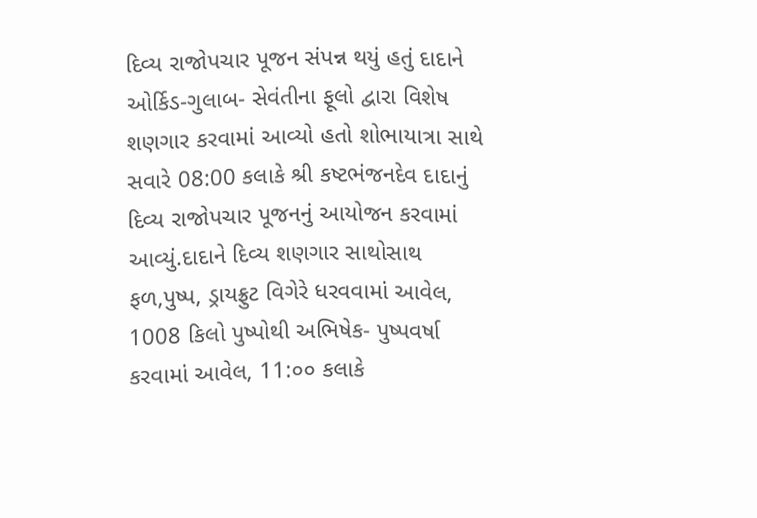દિવ્ય રાજોપચાર પૂજન સંપન્ન થયું હતું દાદાને ઓર્કિડ-ગુલાબ- સેવંતીના ફૂલો દ્વારા વિશેષ શણગાર કરવામાં આવ્યો હતો શોભાયાત્રા સાથે સવારે 08:00 કલાકે શ્રી કષ્ટભંજનદેવ દાદાનું દિવ્ય રાજોપચાર પૂજનનું આયોજન કરવામાં આવ્યું.દાદાને દિવ્ય શણગાર સાથોસાથ ફળ,પુષ્પ, ડ્રાયફ્રુટ વિગેરે ધરવવામાં આવેલ, 1008 કિલો પુષ્પોથી અભિષેક- પુષ્પવર્ષા કરવામાં આવેલ, 11:૦૦ કલાકે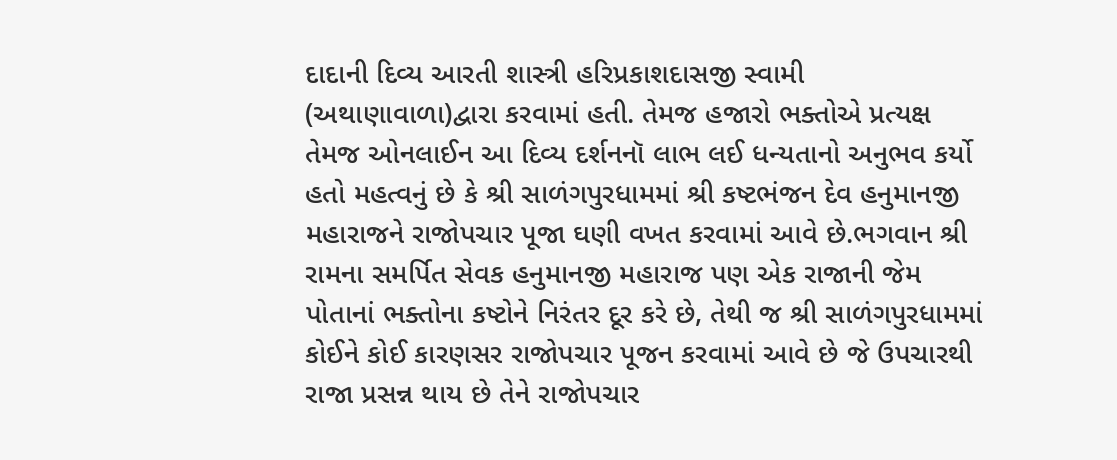દાદાની દિવ્ય આરતી શાસ્ત્રી હરિપ્રકાશદાસજી સ્વામી (અથાણાવાળા)દ્વારા કરવામાં હતી. તેમજ હજારો ભક્તોએ પ્રત્યક્ષ તેમજ ઓનલાઈન આ દિવ્ય દર્શનનૉ લાભ લઈ ધન્યતાનો અનુભવ કર્યો હતો મહત્વનું છે કે શ્રી સાળંગપુરધામમાં શ્રી કષ્ટભંજન દેવ હનુમાનજી મહારાજને રાજોપચાર પૂજા ઘણી વખત કરવામાં આવે છે.ભગવાન શ્રી રામના સમર્પિત સેવક હનુમાનજી મહારાજ પણ એક રાજાની જેમ પોતાનાં ભક્તોના કષ્ટોને નિરંતર દૂર કરે છે, તેથી જ શ્રી સાળંગપુરધામમાં કોઈને કોઈ કારણસર રાજોપચાર પૂજન કરવામાં આવે છે જે ઉપચારથી રાજા પ્રસન્ન થાય છે તેને રાજોપચાર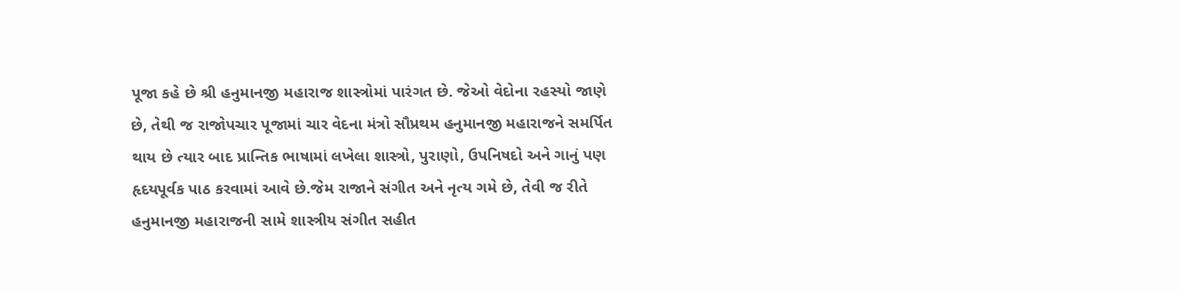પૂજા કહે છે શ્રી હનુમાનજી મહારાજ શાસ્ત્રોમાં પારંગત છે. જેઓ વેદોના રહસ્યો જાણે છે, તેથી જ રાજોપચાર પૂજામાં ચાર વેદના મંત્રો સૌપ્રથમ હનુમાનજી મહારાજને સમર્પિત થાય છે ત્યાર બાદ પ્રાન્તિક ભાષામાં લખેલા શાસ્ત્રો, પુરાણો, ઉપનિષદો અને ગાનું પણ હૃદયપૂર્વક પાઠ કરવામાં આવે છે.જેમ રાજાને સંગીત અને નૃત્ય ગમે છે, તેવી જ રીતે હનુમાનજી મહારાજની સામે શાસ્ત્રીય સંગીત સહીત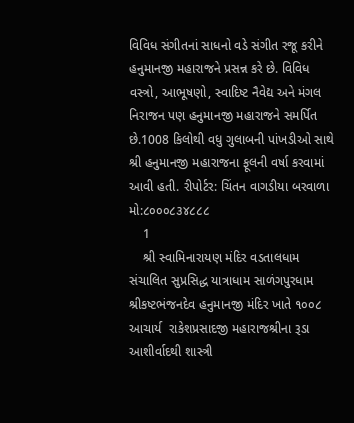વિવિધ સંગીતનાં સાધનો વડે સંગીત રજૂ કરીને હનુમાનજી મહારાજને પ્રસન્ન કરે છે. વિવિધ વસ્ત્રો, આભૂષણો, સ્વાદિષ્ટ નૈવેદ્ય અને મંગલ નિરાજન પણ હનુમાનજી મહારાજને સમર્પિત છે.1008 કિલોથી વધુ ગુલાબની પાંખડીઓ સાથે શ્રી હનુમાનજી મહારાજના ફૂલની વર્ષા કરવામાં આવી હતી. રીપોર્ટર: ચિંતન વાગડીયા બરવાળા મો:૮૦૦૦૮૩૪૮૮૮
    1
    શ્રી સ્વામિનારાયણ મંદિર વડતાલધામ સંચાલિત સુપ્રસિદ્ધ યાત્રાધામ સાળંગપુરધામ શ્રીકષ્ટભંજનદેવ હનુમાનજી મંદિર ખાતે ૧૦૦૮ આચાર્ય  રાકેશપ્રસાદજી મહારાજશ્રીના રૂડા આશીર્વાદથી શાસ્ત્રી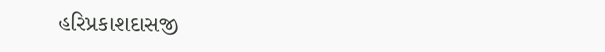હરિપ્રકાશદાસજી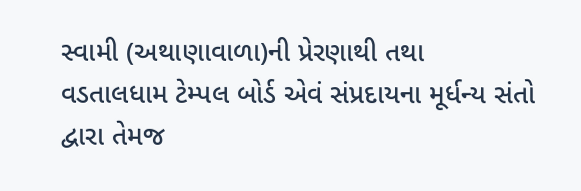સ્વામી (અથાણાવાળા)ની પ્રેરણાથી તથા વડતાલધામ ટેમ્પલ બોર્ડ એવં સંપ્રદાયના મૂર્ધન્ય સંતો દ્વારા તેમજ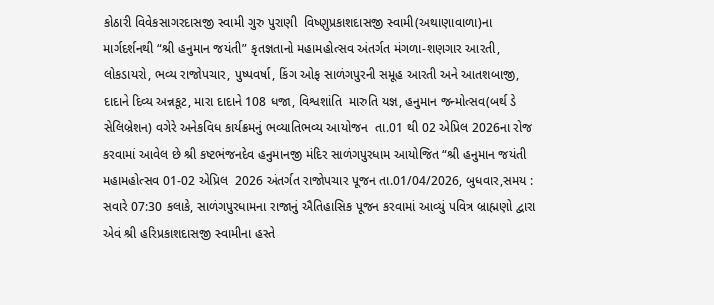કોઠારી વિવેકસાગરદાસજી સ્વામી ગુરુ પુરાણી  વિષ્ણુપ્રકાશદાસજી સ્વામી(અથાણાવાળા)ના માર્ગદર્શનથી “શ્રી હનુમાન જયંતી” કૃતજ્ઞતાનો મહામહોત્સવ અંતર્ગત મંગળા-શણગાર આરતી, લોકડાયરો, ભવ્ય રાજોપચાર, પુષ્પવર્ષા, કિંગ ઓફ સાળંગપુરની સમૂહ આરતી અને આતશબાજી, દાદાને દિવ્ય અન્નકૂટ, મારા દાદાને 108 ધજા, વિશ્વશાંતિ  મારુતિ યજ્ઞ, હનુમાન જન્મોત્સવ(બર્થ ડે સેલિબ્રેશન) વગેરે અનેકવિધ કાર્યક્રમનું ભવ્યાતિભવ્ય આયોજન  તા.01 થી 02 એપ્રિલ 2026ના રોજ કરવામાં આવેલ છે‌ શ્રી કષ્ટભંજનદેવ હનુમાનજી મંદિર સાળંગપુરધામ આયોજિત “શ્રી હનુમાન જયંતી મહામહોત્સવ 01-02 એપ્રિલ  2026 અંતર્ગત રાજોપચાર પૂજન તા.01/04/2026, બુધવાર,સમય : સવારે 07:30 કલાકે, સાળંગપુરધામના રાજાનું ઐતિહાસિક પૂજન કરવામાં આવ્યું પવિત્ર બ્રાહ્મણો દ્વારા એવં શ્રી હરિપ્રકાશદાસજી સ્વામીના હસ્તે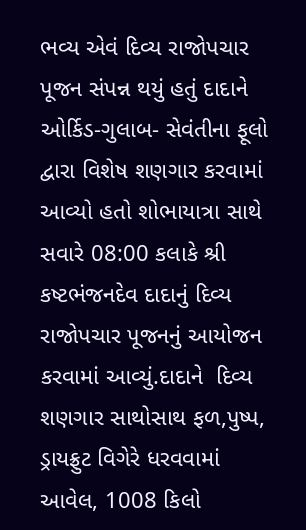ભવ્ય એવં દિવ્ય રાજોપચાર પૂજન સંપન્ન થયું હતું દાદાને ઓર્કિડ-ગુલાબ- સેવંતીના ફૂલો દ્વારા વિશેષ શણગાર કરવામાં આવ્યો હતો શોભાયાત્રા સાથે સવારે 08:00 કલાકે શ્રી કષ્ટભંજનદેવ દાદાનું દિવ્ય રાજોપચાર પૂજનનું આયોજન કરવામાં આવ્યું.દાદાને  દિવ્ય  શણગાર સાથોસાથ ફળ,પુષ્પ, ડ્રાયફ્રુટ વિગેરે ધરવવામાં આવેલ, 1008 કિલો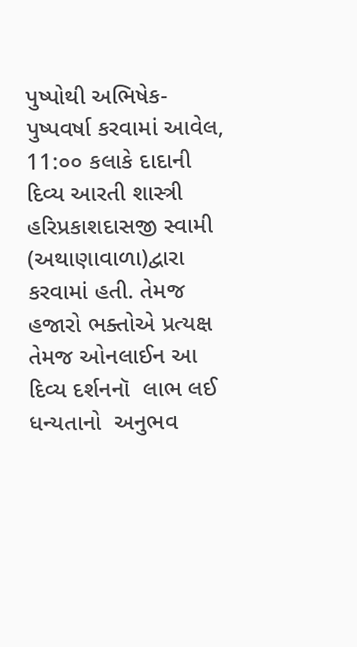પુષ્પોથી અભિષેક- પુષ્પવર્ષા કરવામાં આવેલ,  11:૦૦ કલાકે દાદાની દિવ્ય આરતી શાસ્ત્રી  હરિપ્રકાશદાસજી સ્વામી (અથાણાવાળા)દ્વારા કરવામાં હતી. તેમજ હજારો ભક્તોએ પ્રત્યક્ષ તેમજ ઓનલાઈન આ દિવ્ય દર્શનનૉ  લાભ લઈ ધન્યતાનો  અનુભવ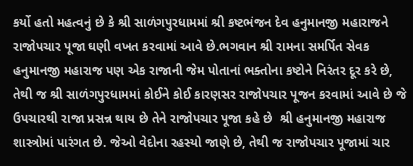કર્યો હતો મહત્વનું છે કે શ્રી સાળંગપુરધામમાં શ્રી કષ્ટભંજન દેવ હનુમાનજી મહારાજને રાજોપચાર પૂજા ઘણી વખત કરવામાં આવે છે.ભગવાન શ્રી રામના સમર્પિત સેવક હનુમાનજી મહારાજ પણ એક રાજાની જેમ પોતાનાં ભક્તોના કષ્ટોને નિરંતર દૂર કરે છે, તેથી જ શ્રી સાળંગપુરધામમાં કોઈને કોઈ કારણસર રાજોપચાર પૂજન કરવામાં આવે છે જે ઉપચારથી રાજા પ્રસન્ન થાય છે તેને રાજોપચાર પૂજા કહે છે  શ્રી હનુમાનજી મહારાજ શાસ્ત્રોમાં પારંગત છે. જેઓ વેદોના રહસ્યો જાણે છે, તેથી જ રાજોપચાર પૂજામાં ચાર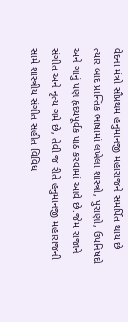વેદના મંત્રો સૌપ્રથમ હનુમાનજી મહારાજને સમર્પિત થાય છે ત્યાર બાદ પ્રાન્તિક ભાષામાં લખેલા શાસ્ત્રો, પુરાણો, ઉપનિષદો અને ગાનું પણ હૃદયપૂર્વક પાઠ કરવામાં આવે છે.જેમ રાજાને સંગીત અને નૃત્ય ગમે છે, તેવી જ રીતે હનુમાનજી મહારાજની સામે શાસ્ત્રીય સંગીત સહીત વિવિધ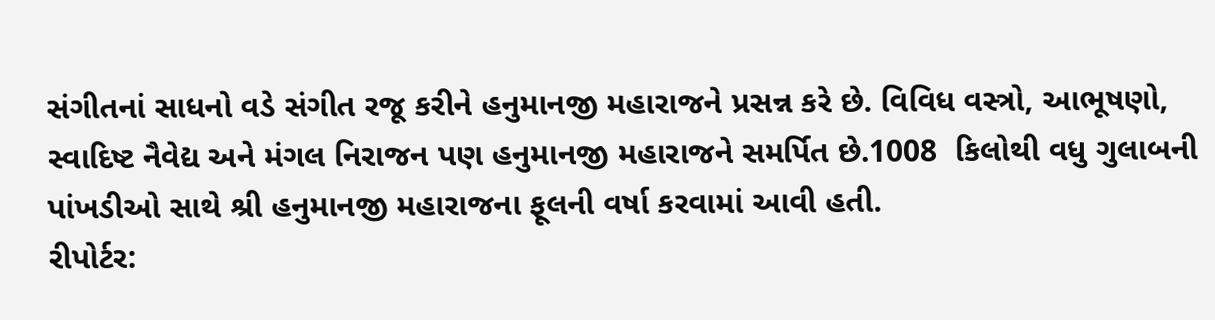સંગીતનાં સાધનો વડે સંગીત રજૂ કરીને હનુમાનજી મહારાજને પ્રસન્ન કરે છે. વિવિધ વસ્ત્રો, આભૂષણો, સ્વાદિષ્ટ નૈવેદ્ય અને મંગલ નિરાજન પણ હનુમાનજી મહારાજને સમર્પિત છે.1008  કિલોથી વધુ ગુલાબની પાંખડીઓ સાથે શ્રી હનુમાનજી મહારાજના ફૂલની વર્ષા કરવામાં આવી હતી.
રીપોર્ટર: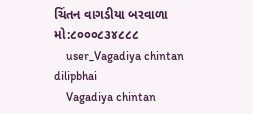ચિંતન વાગડીયા બરવાળા
મો:૮૦૦૦૮૩૪૮૮૮
    user_Vagadiya chintan dilipbhai
    Vagadiya chintan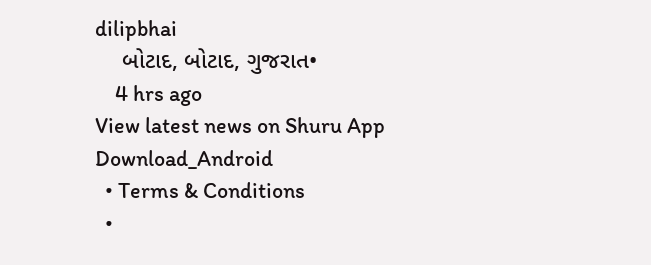dilipbhai
    બોટાદ, બોટાદ, ગુજરાત•
    4 hrs ago
View latest news on Shuru App
Download_Android
  • Terms & Conditions
  •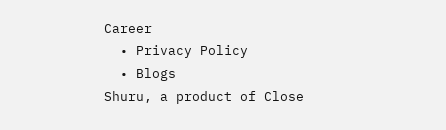Career
  • Privacy Policy
  • Blogs
Shuru, a product of Close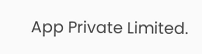App Private Limited.